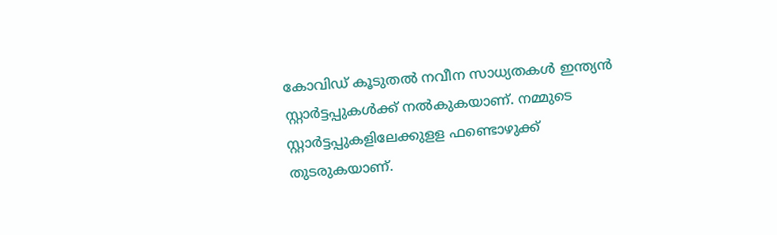കോവിഡ് കൂടുതൽ നവീന സാധ്യതകൾ ഇന്ത്യൻ സ്റ്റാർട്ടപ്പുകൾക്ക് നൽകുകയാണ്. നമ്മുടെ സ്റ്റാർട്ടപ്പുകളിലേക്കുളള ഫണ്ടൊഴുക്ക് തുടരുകയാണ്.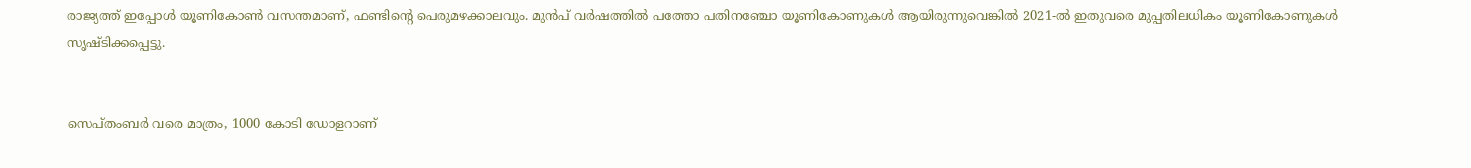രാജ്യത്ത് ഇപ്പോൾ യൂണികോൺ വസന്തമാണ്, ഫണ്ടിന്റെ പെരുമഴക്കാലവും. മുൻപ് വർഷത്തിൽ പത്തോ പതിനഞ്ചോ യൂണികോണുകൾ ആയിരുന്നുവെങ്കിൽ 2021-ൽ ഇതുവരെ മുപ്പതിലധികം യൂണികോണുകൾ സൃഷ്ടിക്കപ്പെട്ടു.


സെപ്തംബർ വരെ മാത്രം, 1000 കോടി ഡോളറാണ്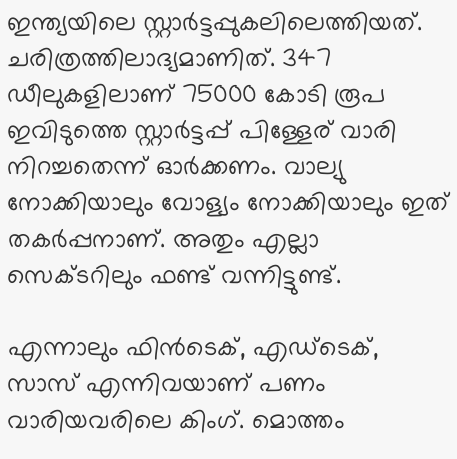ഇന്ത്യയിലെ സ്റ്റാർട്ടപ്പുകലിലെത്തിയത്. ചരിത്രത്തിലാദ്യമാണിത്. 347 ഡീലുകളിലാണ് 75000 കോടി രൂപ ഇവിടുത്തെ സ്റ്റാർട്ടപ്പ് പിള്ളേര് വാരി നിറച്ചതെന്ന് ഓർക്കണം. വാല്യു നോക്കിയാലും വോള്യം നോക്കിയാലും ഇത് തകർപ്പനാണ്. അതും എല്ലാ സെക്ടറിലും ഫണ്ട് വന്നിട്ടുണ്ട്.

എന്നാലും ഫിൻടെക്, എഡ്ടെക്, സാസ് എന്നിവയാണ് പണം വാരിയവരിലെ കിംഗ്. മൊത്തം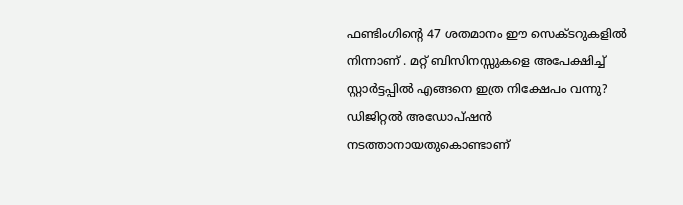ഫണ്ടിംഗിന്റെ 47 ശതമാനം ഈ സെക്ടറുകളിൽ നിന്നാണ് . മറ്റ് ബിസിനസ്സുകളെ അപേക്ഷിച്ച് സ്റ്റാർട്ടപ്പിൽ എങ്ങനെ ഇത്ര നിക്ഷേപം വന്നു? ഡിജിറ്റൽ അഡോപ്ഷൻ നടത്താനായതുകൊണ്ടാണ്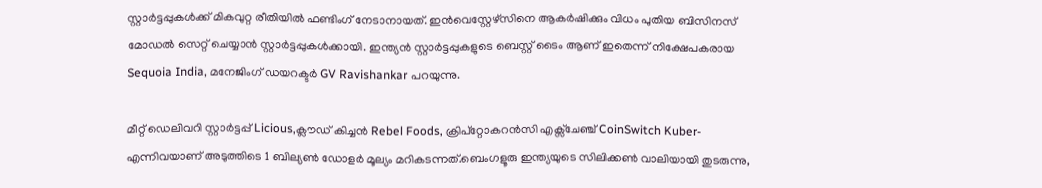സ്റ്റാർട്ടപ്പുകൾക്ക് മികവുറ്റ രീതിയിൽ ഫണ്ടിംഗ് നേടാനായത്. ഇൻവെസ്റ്റേഴ്സിനെ ആകർഷിക്കും വിധം പുതിയ ബിസിനസ് മോഡൽ സെറ്റ് ചെയ്യാൻ സ്റ്റാർട്ടപ്പുകൾക്കായി. ഇന്ത്യൻ സ്റ്റാർട്ടപ്പുകളുടെ ബെസ്റ്റ് ടൈം ആണ് ഇതെന്ന് നിക്ഷേപകരായ Sequoia India, മനേജിംഗ് ‍ഡയറക്ടർ GV Ravishankar പറയുന്നു.

മീറ്റ് ഡെലിവറി സ്റ്റാർട്ടപ്പ് Licious,ക്ലൗഡ് കിച്ചൻ Rebel Foods, ക്രിപ്‌റ്റോകറൻസി എക്സ്ചേഞ്ച് CoinSwitch Kuber- എന്നിവയാണ് അടുത്തിടെ 1 ബില്യൺ ‍ഡോളർ മൂല്യം മറികടന്നത്.ബെംഗളൂരു ഇന്ത്യയുടെ സിലിക്കൺ വാലിയായി തുടരുന്നു,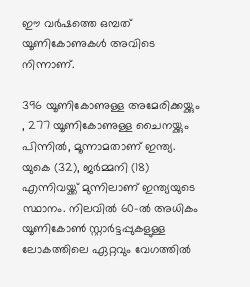ഈ വർഷത്തെ ഒമ്പത് യൂണികോണുകൾ അവിടെ നിന്നാണ്.

396 യൂണികോണുള്ള അമേരിക്കയ്ക്കും , 277 യൂണികോണുള്ള ചൈനയ്ക്കും പിന്നിൽ, മൂന്നാമതാണ് ഇന്ത്യ. യുകെ (32), ജർമ്മനി (18) എന്നിവയ്ക്ക് മുന്നിലാണ് ഇന്ത്യയുടെ സ്ഥാനം. നിലവിൽ 60-ൽ അധികം യൂണികോൺ സ്റ്റാർട്ടപ്പുകളുള്ള ലോകത്തിലെ ഏറ്റവും വേഗത്തിൽ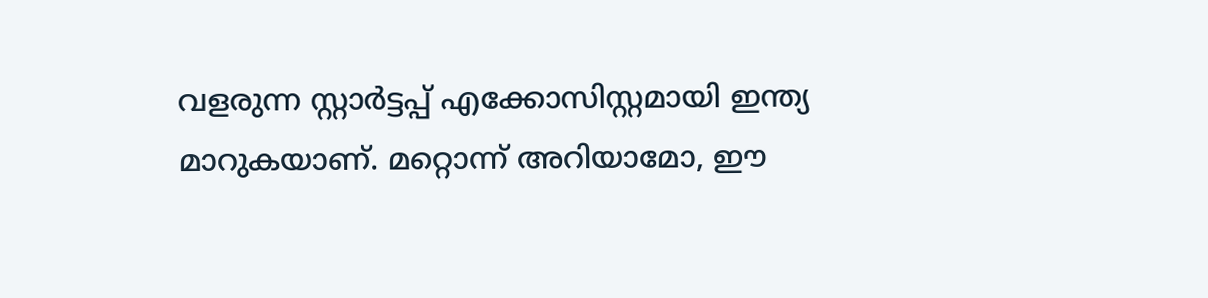വളരുന്ന സ്റ്റാർട്ടപ്പ് എക്കോസിസ്റ്റമായി ഇന്ത്യ മാറുകയാണ്. മറ്റൊന്ന് അറിയാമോ, ഈ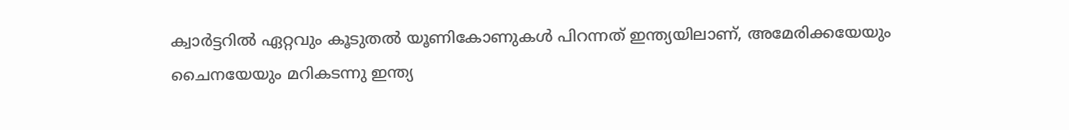ക്വാർട്ടറിൽ ഏറ്റവും കൂടുതൽ യൂണികോണുകൾ പിറന്നത് ഇന്ത്യയിലാണ്, അമേരിക്കയേയും ചൈനയേയും മറികടന്നു ഇന്ത്യ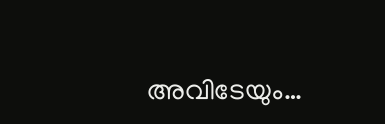അവിടേയും…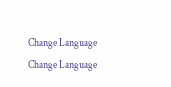Change Language
Change Language